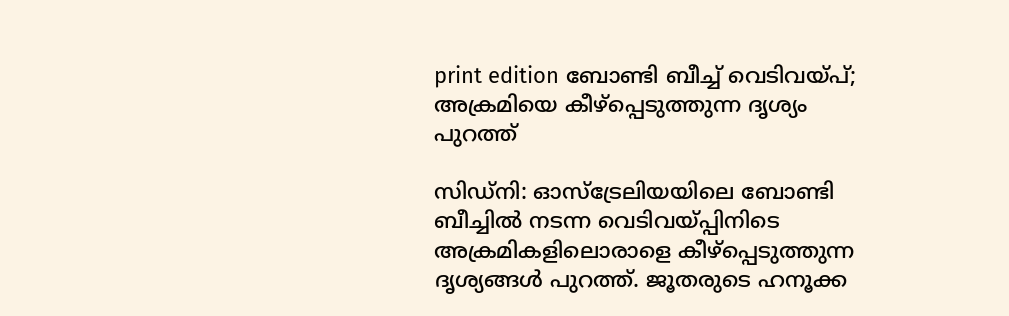print edition ബോണ്ടി ബീച്ച് വെടിവയ്പ്; അക്രമിയെ കീഴ്പ്പെടുത്തുന്ന ദൃശ്യം പുറത്ത്

സിഡ്നി: ഓസ്ട്രേലിയയിലെ ബോണ്ടി ബീച്ചിൽ നടന്ന വെടിവയ്പ്പിനിടെ അക്രമികളിലൊരാളെ കീഴ്പ്പെടുത്തുന്ന ദൃശ്യങ്ങൾ പുറത്ത്. ജൂതരുടെ ഹനൂക്ക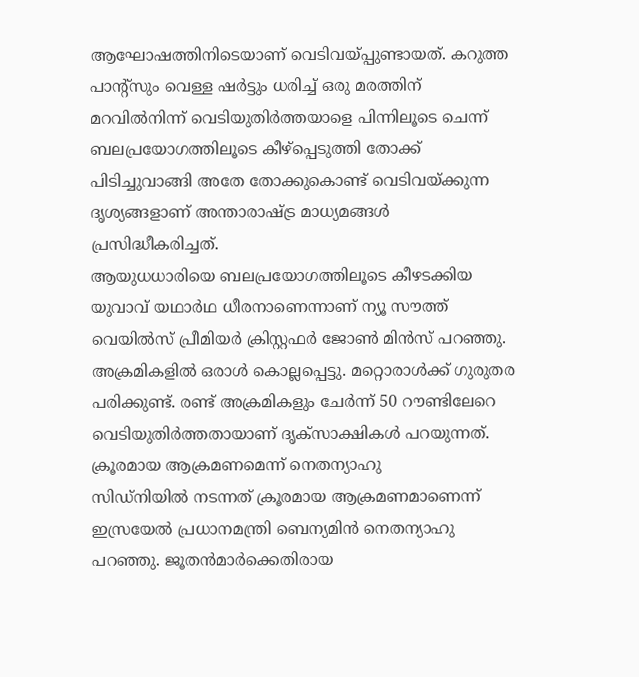ആഘോഷത്തിനിടെയാണ് വെടിവയ്പ്പുണ്ടായത്. കറുത്ത പാന്റ്സും വെള്ള ഷർട്ടും ധരിച്ച് ഒരു മരത്തിന് മറവിൽനിന്ന് വെടിയുതിർത്തയാളെ പിന്നിലൂടെ ചെന്ന് ബലപ്രയോഗത്തിലൂടെ കീഴ്പ്പെടുത്തി തോക്ക് പിടിച്ചുവാങ്ങി അതേ തോക്കുകൊണ്ട് വെടിവയ്ക്കുന്ന ദൃശ്യങ്ങളാണ് അന്താരാഷ്ട്ര മാധ്യമങ്ങൾ പ്രസിദ്ധീകരിച്ചത്.
ആയുധധാരിയെ ബലപ്രയോഗത്തിലൂടെ കീഴടക്കിയ യുവാവ് യഥാർഥ ധീരനാണെന്നാണ് ന്യൂ സൗത്ത് വെയിൽസ് പ്രീമിയർ ക്രിസ്റ്റഫർ ജോൺ മിൻസ് പറഞ്ഞു. അക്രമികളിൽ ഒരാൾ കൊല്ലപ്പെട്ടു. മറ്റൊരാൾക്ക് ഗുരുതര പരിക്കുണ്ട്. രണ്ട് അക്രമികളും ചേർന്ന് 50 റൗണ്ടിലേറെ വെടിയുതിർത്തതായാണ് ദൃക്സാക്ഷികൾ പറയുന്നത്.
ക്രൂരമായ ആക്രമണമെന്ന് നെതന്യാഹു
സിഡ്നിയിൽ നടന്നത് ക്രൂരമായ ആക്രമണമാണെന്ന് ഇസ്രയേൽ പ്രധാനമന്ത്രി ബെന്യമിൻ നെതന്യാഹു പറഞ്ഞു. ജൂതൻമാർക്കെതിരായ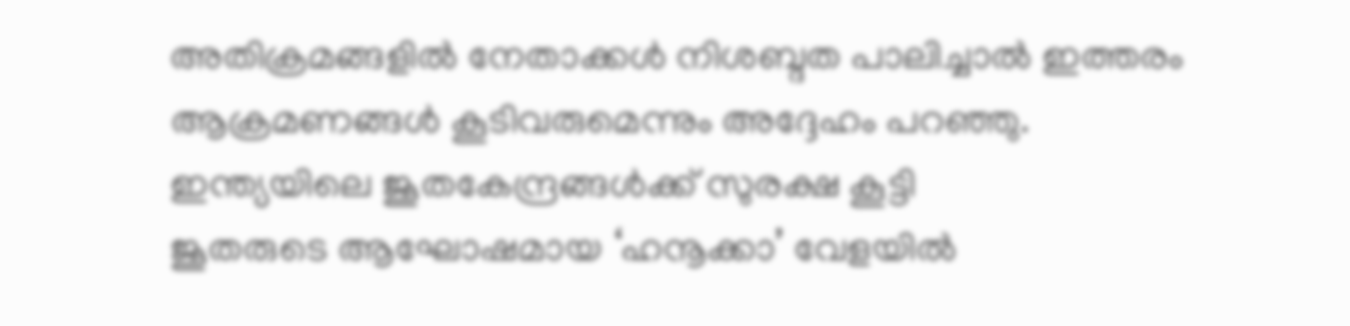അതിക്രമങ്ങളിൽ നേതാക്കൾ നിശബ്ദത പാലിച്ചാൽ ഇത്തരം ആക്രമണങ്ങൾ കൂടിവരുമെന്നും അദ്ദേഹം പറഞ്ഞു.
ഇന്ത്യയിലെ ജൂതകേന്ദ്രങ്ങൾക്ക് സുരക്ഷ കൂട്ടി
ജൂതരുടെ ആഘോഷമായ ‘ഹനൂക്കാ’ വേളയിൽ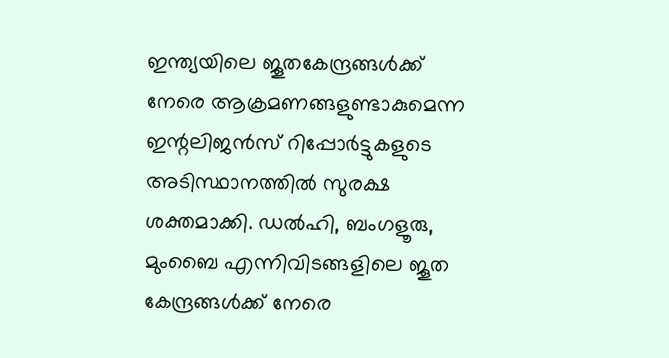ഇന്ത്യയിലെ ജൂതകേന്ദ്രങ്ങൾക്ക് നേരെ ആക്രമണങ്ങളുണ്ടാകുമെന്ന ഇന്റലിജൻസ് റിപ്പോർട്ടുകളുടെ അടിസ്ഥാനത്തിൽ സുരക്ഷ ശക്തമാക്കി. ഡൽഹി, ബംഗളൂരു, മുംബൈ എന്നിവിടങ്ങളിലെ ജൂത കേന്ദ്രങ്ങൾക്ക് നേരെ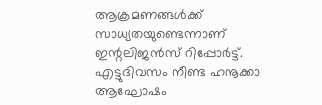ആക്രമണങ്ങൾക്ക് സാധ്യതയുണ്ടെന്നാണ് ഇന്റലിജൻസ് റിപ്പോർട്ട്. എട്ടുദിവസം നീണ്ട ഹനൂക്കാ ആഘോഷം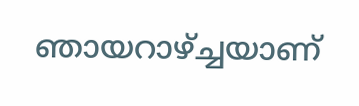ഞായറാഴ്ച്ചയാണ്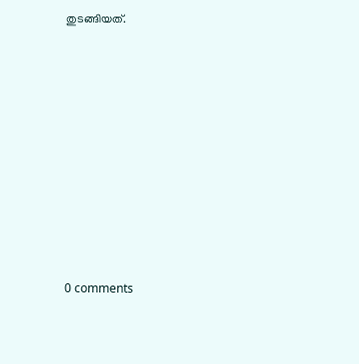തുടങ്ങിയത്.










0 comments